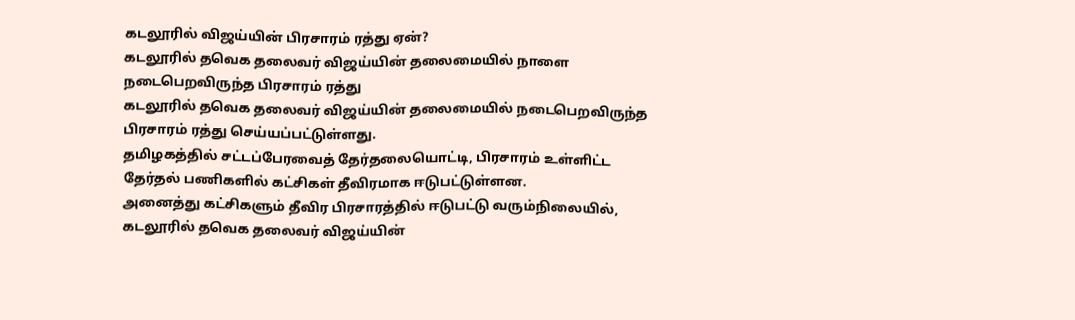கடலூரில் விஜய்யின் பிரசாரம் ரத்து ஏன்?
கடலூரில் தவெக தலைவர் விஜய்யின் தலைமையில் நாளை நடைபெறவிருந்த பிரசாரம் ரத்து
கடலூரில் தவெக தலைவர் விஜய்யின் தலைமையில் நடைபெறவிருந்த பிரசாரம் ரத்து செய்யப்பட்டுள்ளது.
தமிழகத்தில் சட்டப்பேரவைத் தேர்தலையொட்டி, பிரசாரம் உள்ளிட்ட தேர்தல் பணிகளில் கட்சிகள் தீவிரமாக ஈடுபட்டுள்ளன.
அனைத்து கட்சிகளும் தீவிர பிரசாரத்தில் ஈடுபட்டு வரும்நிலையில், கடலூரில் தவெக தலைவர் விஜய்யின்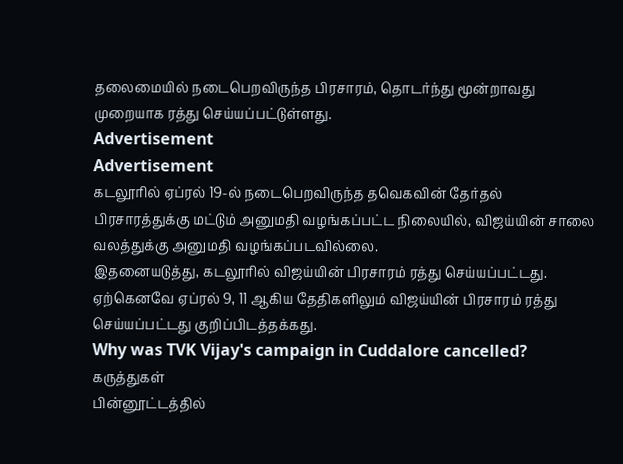தலைமையில் நடைபெறவிருந்த பிரசாரம், தொடர்ந்து மூன்றாவது முறையாக ரத்து செய்யப்பட்டுள்ளது.
Advertisement
Advertisement
கடலூரில் ஏப்ரல் 19-ல் நடைபெறவிருந்த தவெகவின் தேர்தல் பிரசாரத்துக்கு மட்டும் அனுமதி வழங்கப்பட்ட நிலையில், விஜய்யின் சாலை வலத்துக்கு அனுமதி வழங்கப்படவில்லை.
இதனையடுத்து, கடலூரில் விஜய்யின் பிரசாரம் ரத்து செய்யப்பட்டது. ஏற்கெனவே ஏப்ரல் 9, 11 ஆகிய தேதிகளிலும் விஜய்யின் பிரசாரம் ரத்து செய்யப்பட்டது குறிப்பிடத்தக்கது.
Why was TVK Vijay's campaign in Cuddalore cancelled?
கருத்துகள்
பின்னூட்டத்தில்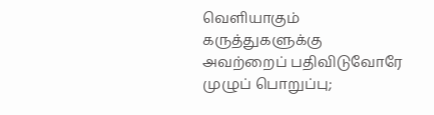வெளியாகும் கருத்துகளுக்கு அவற்றைப் பதிவிடுவோரே முழுப் பொறுப்பு;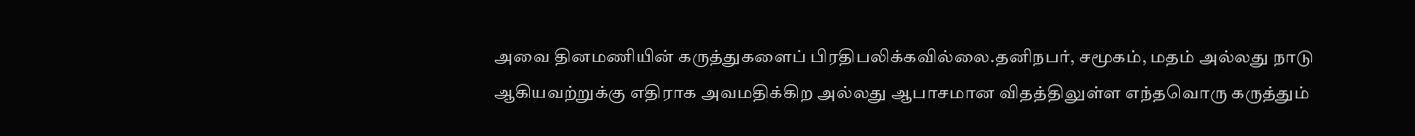அவை தினமணியின் கருத்துகளைப் பிரதிபலிக்கவில்லை.தனிநபர், சமூகம், மதம் அல்லது நாடு ஆகியவற்றுக்கு எதிராக அவமதிக்கிற அல்லது ஆபாசமான விதத்திலுள்ள எந்தவொரு கருத்தும்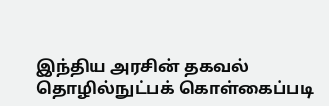இந்திய அரசின் தகவல் தொழில்நுட்பக் கொள்கைப்படி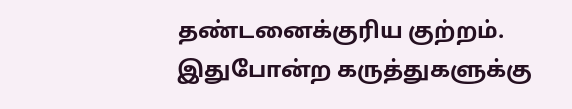தண்டனைக்குரிய குற்றம். இதுபோன்ற கருத்துகளுக்கு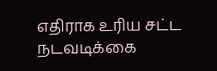எதிராக உரிய சட்ட நடவடிக்கை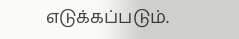எடுக்கப்படும்.